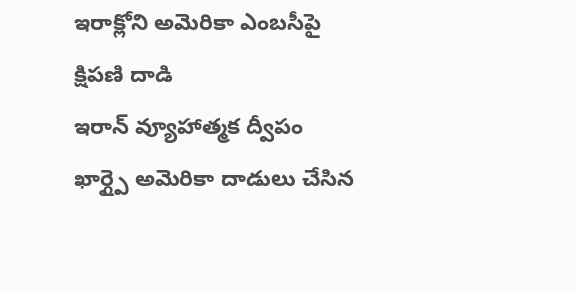ఇరాక్లోని అమెరికా ఎంబసీపై క్షిపణి దాడి
ఇరాన్ వ్యూహాత్మక ద్వీపం ఖార్గ్పై అమెరికా దాడులు చేసిన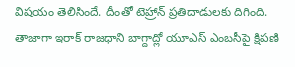విషయం తెలిసిందే. దీంతో టెహ్రాన్ ప్రతిదాడులకు దిగింది. తాజాగా ఇరాక్ రాజధాని బాగ్దాద్లో యూఎస్ ఎంబసీపై క్షిపణి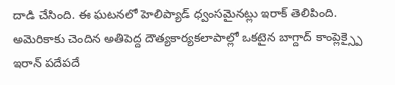దాడి చేసింది. ఈ ఘటనలో హెలిప్యాడ్ ధ్వంసమైనట్లు ఇరాక్ తెలిపింది. అమెరికాకు చెందిన అతిపెద్ద దౌత్యకార్యకలాపాల్లో ఒకటైన బాగ్దాద్ కాంప్లెక్స్పై ఇరాన్ పదేపదే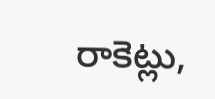రాకెట్లు,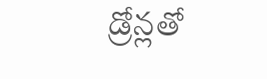డ్రోన్లతో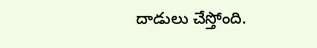దాడులు చేస్తోంది.